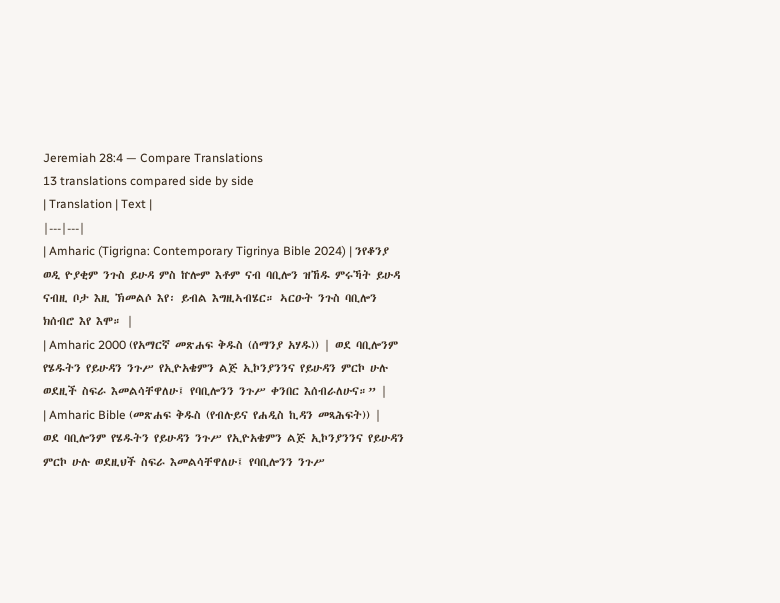Jeremiah 28:4 — Compare Translations
13 translations compared side by side
| Translation | Text |
|---|---|
| Amharic (Tigrigna: Contemporary Tigrinya Bible 2024) | ንየቆንያ ወዲ ዮያቂም ንጉስ ይሁዳ ምስ ኵሎም እቶም ናብ ባቢሎን ዝኸዱ ምሩኻት ይሁዳ ናብዚ ቦታ እዚ ኽመልሶ እየ፡ ይብል እግዚኣብሄር። ኣርዑት ንጉስ ባቢሎን ክሰብሮ እየ እሞ። |
| Amharic 2000 (የአማርኛ መጽሐፍ ቅዱስ (ሰማንያ አሃዱ)) | ወደ ባቢሎንም የሄዱትን የይሁዳን ንጉሥ የኢዮአቄምን ልጅ ኢኮንያንንና የይሁዳን ምርኮ ሁሉ ወደዚች ስፍራ እመልሳቸዋለሁ፤ የባቢሎንን ንጉሥ ቀንበር እሰብራለሁና።” |
| Amharic Bible (መጽሐፍ ቅዱስ (የብሉይና የሐዲስ ኪዳን መጻሕፍት)) | ወደ ባቢሎንም የሄዱትን የይሁዳን ንጉሥ የኢዮአቄምን ልጅ ኢኮንያንንና የይሁዳን ምርኮ ሁሉ ወደዚህች ስፍራ እመልሳቸዋለሁ፤ የባቢሎንን ንጉሥ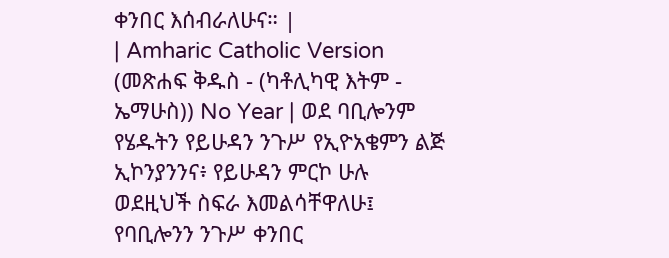ቀንበር እሰብራለሁና። |
| Amharic Catholic Version (መጽሐፍ ቅዱስ - (ካቶሊካዊ እትም - ኤማሁስ)) No Year | ወደ ባቢሎንም የሄዱትን የይሁዳን ንጉሥ የኢዮአቄምን ልጅ ኢኮንያንንና፥ የይሁዳን ምርኮ ሁሉ ወደዚህች ስፍራ እመልሳቸዋለሁ፤ የባቢሎንን ንጉሥ ቀንበር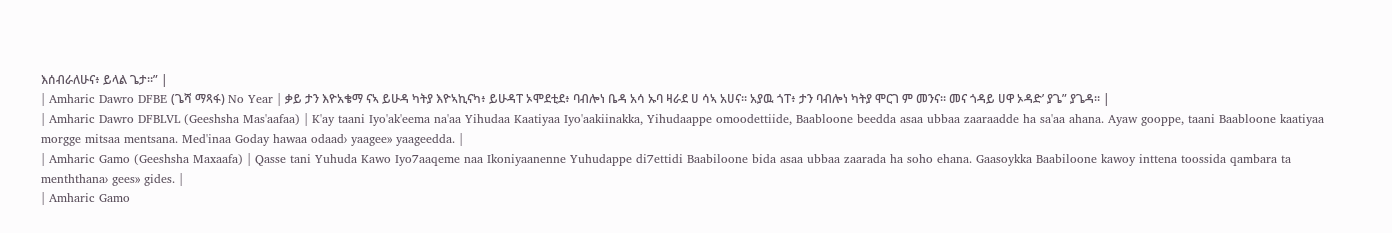እሰብራለሁና፥ ይላል ጌታ።” |
| Amharic Dawro DFBE (ጌሻ ማጻፋ) No Year | ቃይ ታን እዮአቄማ ናኣ ይሁዳ ካትያ እዮኣኪናካ፥ ይሁዳፐ ኦሞደቲደ፥ ባብሎነ ቤዳ አሳ ኡባ ዛራደ ሀ ሳኣ አሀና። አያዉ ጎፐ፥ ታን ባብሎነ ካትያ ሞርገ ም መንና። መና ጎዳይ ሀዋ ኦዳድ’ ያጌ” ያጌዳ። |
| Amharic Dawro DFBLVL (Geeshsha Mas'aafaa) | K'ay taani Iyo'ak'eema na'aa Yihudaa Kaatiyaa Iyo'aakiinakka, Yihudaappe omoodettiide, Baabloone beedda asaa ubbaa zaaraadde ha sa'aa ahana. Ayaw gooppe, taani Baabloone kaatiyaa morgge mitsaa mentsana. Med'inaa Goday hawaa odaad› yaagee» yaageedda. |
| Amharic Gamo (Geeshsha Maxaafa) | Qasse tani Yuhuda Kawo Iyo7aaqeme naa Ikoniyaanenne Yuhudappe di7ettidi Baabiloone bida asaa ubbaa zaarada ha soho ehana. Gaasoykka Baabiloone kawoy inttena toossida qambara ta menththana› gees» gides. |
| Amharic Gamo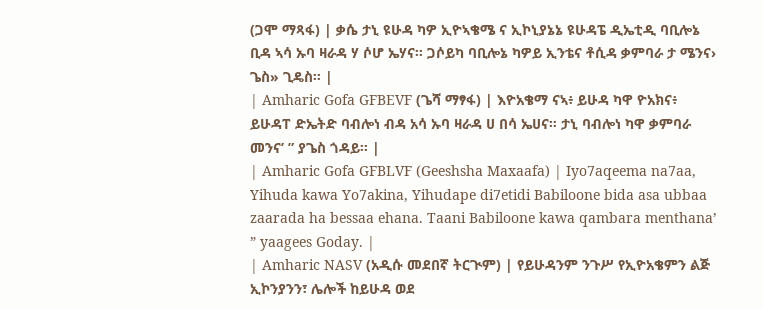(ጋሞ ማጻፋ) | ቃሴ ታኒ ዩሁዳ ካዎ ኢዮኣቄሜ ና ኢኮኒያኔኔ ዩሁዳፔ ዲኤቲዲ ባቢሎኔ ቢዳ ኣሳ ኡባ ዛራዳ ሃ ሶሆ ኤሃና። ጋሶይካ ባቢሎኔ ካዎይ ኢንቴና ቶሲዳ ቃምባራ ታ ሜንና› ጌስ» ጊዴስ። |
| Amharic Gofa GFBEVF (ጌሻ ማፃፋ) | እዮአቄማ ናኣ፥ ይሁዳ ካዋ ዮአክና፥ ይሁዳፐ ድኤትድ ባብሎነ ብዳ አሳ ኡባ ዛራዳ ሀ በሳ ኤሀና። ታኒ ባብሎነ ካዋ ቃምባራ መንና’ ” ያጌስ ጎዳይ። |
| Amharic Gofa GFBLVF (Geeshsha Maxaafa) | Iyo7aqeema na7aa, Yihuda kawa Yo7akina, Yihudape di7etidi Babiloone bida asa ubbaa zaarada ha bessaa ehana. Taani Babiloone kawa qambara menthana’ ” yaagees Goday. |
| Amharic NASV (አዲሱ መደበኛ ትርጒም) | የይሁዳንም ንጉሥ የኢዮአቄምን ልጅ ኢኮንያንን፣ ሌሎች ከይሁዳ ወደ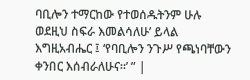ባቢሎን ተማርከው የተወሰዱትንም ሁሉ ወደዚህ ስፍራ እመልሳለሁ’ ይላል እግዚአብሔር ፤ ‘የባቢሎን ንጉሥ የጫነባቸውን ቀንበር እሰብራለሁና።’ ” |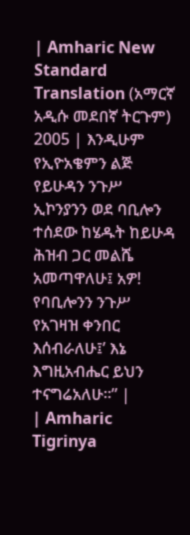| Amharic New Standard Translation (አማርኛ አዲሱ መደበኛ ትርጉም) 2005 | እንዲሁም የኢዮአቄምን ልጅ የይሁዳን ንጉሥ ኢኮንያንን ወደ ባቢሎን ተሰደው ከሄዱት ከይሁዳ ሕዝብ ጋር መልሼ አመጣዋለሁ፤ አዎ! የባቢሎንን ንጉሥ የአገዛዝ ቀንበር እሰብራለሁ፤’ እኔ እግዚአብሔር ይህን ተናግሬአለሁ።” |
| Amharic Tigrinya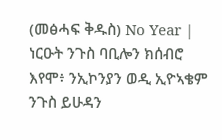(መፅሓፍ ቅዱስ) No Year | ነርዑት ንጉስ ባቢሎን ክሰብሮ እየሞ፥ ንኢኮንያን ወዲ ኢዮኣቄም ንጉስ ይሁዳን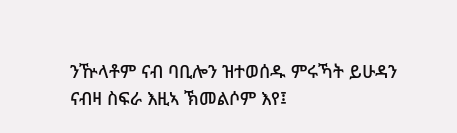ንዅላቶም ናብ ባቢሎን ዝተወሰዱ ምሩኻት ይሁዳን ናብዛ ስፍራ እዚኣ ኽመልሶም እየ፤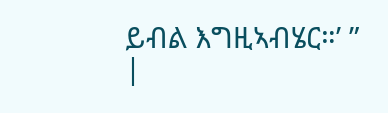ይብል እግዚኣብሄር።’ ” |